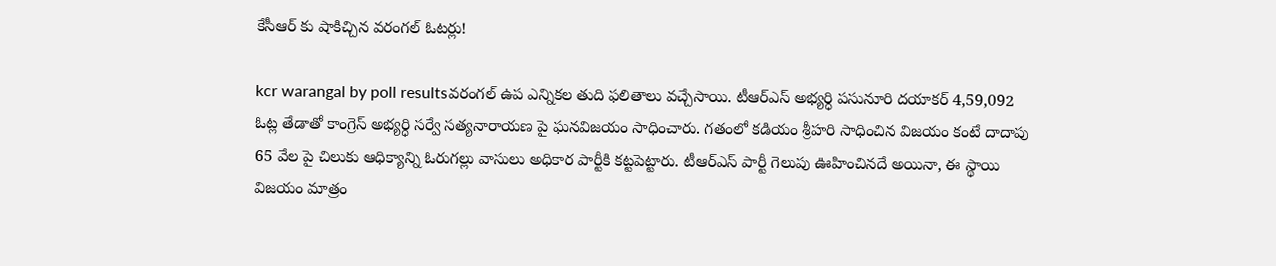కేసీఆర్ కు షాకిచ్చిన వరంగల్ ఓటర్లు!

kcr warangal by poll resultsవరంగల్ ఉప ఎన్నికల తుది ఫలితాలు వచ్చేసాయి. టీఆర్ఎస్ అభ్యర్ధి పసునూరి దయాకర్ 4,59,092 ఓట్ల తేడాతో కాంగ్రెస్ అభ్యర్ధి సర్వే సత్యనారాయణ పై ఘనవిజయం సాధించారు. గతంలో కడియం శ్రీహరి సాధించిన విజయం కంటే దాదాపు 65 వేల పై చిలుకు ఆధిక్యాన్ని ఓరుగల్లు వాసులు అధికార పార్టీకి కట్టపెట్టారు. టీఆర్ఎస్ పార్టీ గెలుపు ఊహించినదే అయినా, ఈ స్థాయి విజయం మాత్రం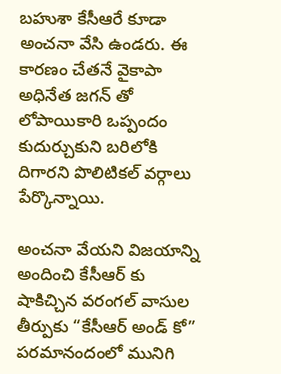బహుశా కేసీఆరే కూడా అంచనా వేసి ఉండరు. ఈ కారణం చేతనే వైకాపా అధినేత జగన్ తో లోపాయికారి ఒప్పందం కుదుర్చుకుని బరిలోకి దిగారని పొలిటికల్ వర్గాలు పేర్కొన్నాయి.

అంచనా వేయని విజయాన్ని అందించి కేసీఆర్ కు షాకిచ్చిన వరంగల్ వాసుల తీర్పుకు “కేసీఆర్ అండ్ కో” పరమానందంలో మునిగి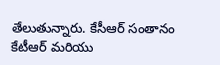తేలుతున్నారు. కేసీఆర్ సంతానం కేటీఆర్ మరియు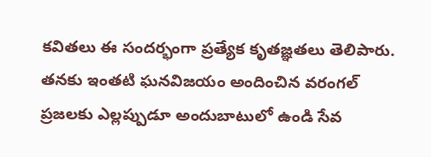కవితలు ఈ సందర్భంగా ప్రత్యేక కృతజ్ఞతలు తెలిపారు. తనకు ఇంతటి ఘనవిజయం అందించిన వరంగల్ ప్రజలకు ఎల్లప్పుడూ అందుబాటులో ఉండి సేవ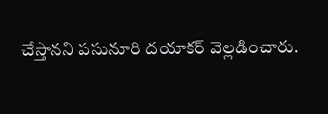చేస్తానని పసునూరి దయాకర్ వెల్లడించారు.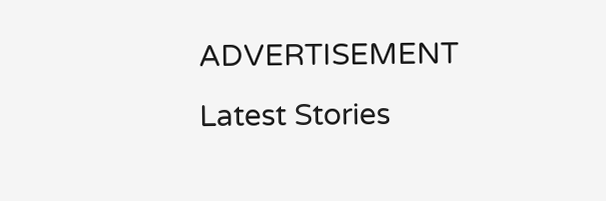ADVERTISEMENT
Latest Stories